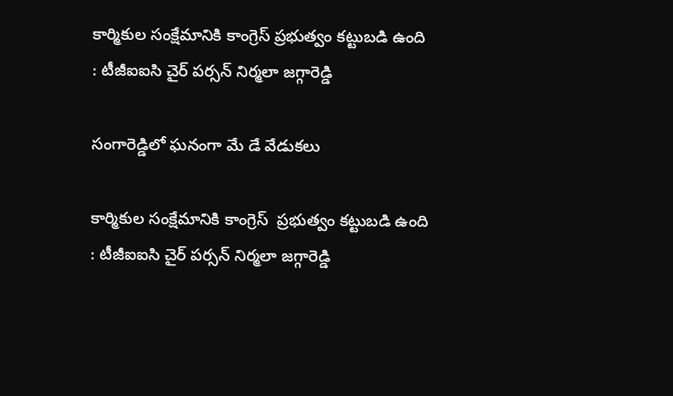కార్మికుల సంక్షేమానికి కాంగ్రెస్ ప్రభుత్వం కట్టుబడి ఉంది : టీజీఐఐసి చైర్ పర్సన్ నిర్మలా జగ్గారెడ్డి

సంగారెడ్డిలో ఘనంగా మే డే వేడుకలు

కార్మికుల సంక్షేమానికి కాంగ్రెస్  ప్రభుత్వం కట్టుబడి ఉంది : టీజీఐఐసి చైర్ పర్సన్ నిర్మలా జగ్గారెడ్డి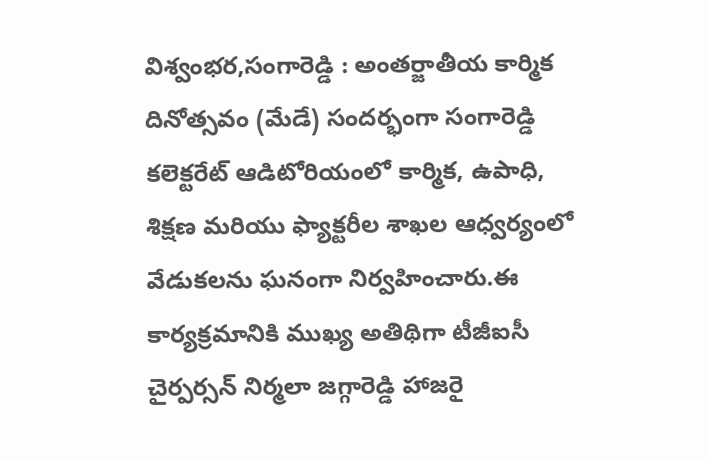విశ్వంభర,సంగారెడ్డి : అంతర్జాతీయ కార్మిక దినోత్సవం (మేడే) సందర్భంగా సంగారెడ్డి కలెక్టరేట్ ఆడిటోరియంలో కార్మిక, ఉపాధి, శిక్షణ మరియు ఫ్యాక్టరీల శాఖల ఆధ్వర్యంలో వేడుకలను ఘనంగా నిర్వహించారు.ఈ కార్యక్రమానికి ముఖ్య అతిథిగా టీజీఐసీ చైర్పర్సన్ నిర్మలా జగ్గారెడ్డి హాజరై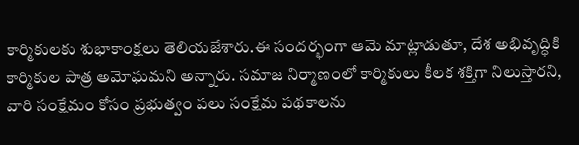కార్మికులకు శుభాకాంక్షలు తెలియజేశారు.ఈ సందర్భంగా ఆమె మాట్లాడుతూ, దేశ అభివృద్ధికి కార్మికుల పాత్ర అమోఘమని అన్నారు. సమాజ నిర్మాణంలో కార్మికులు కీలక శక్తిగా నిలుస్తారని, వారి సంక్షేమం కోసం ప్రభుత్వం పలు సంక్షేమ పథకాలను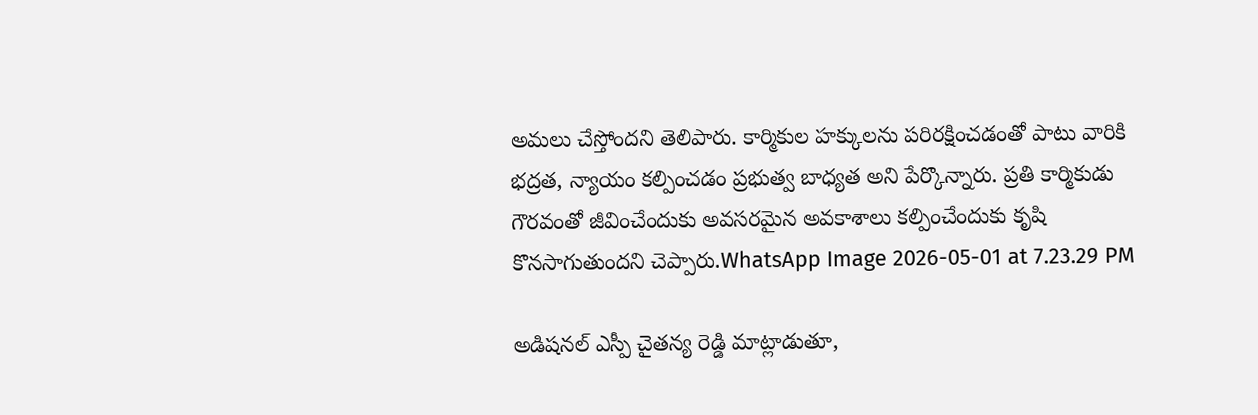అమలు చేస్తోందని తెలిపారు. కార్మికుల హక్కులను పరిరక్షించడంతో పాటు వారికి భద్రత, న్యాయం కల్పించడం ప్రభుత్వ బాధ్యత అని పేర్కొన్నారు. ప్రతి కార్మికుడు గౌరవంతో జీవించేందుకు అవసరమైన అవకాశాలు కల్పించేందుకు కృషి కొనసాగుతుందని చెప్పారు.WhatsApp Image 2026-05-01 at 7.23.29 PM

అడిషనల్ ఎస్పీ చైతన్య రెడ్డి మాట్లాడుతూ,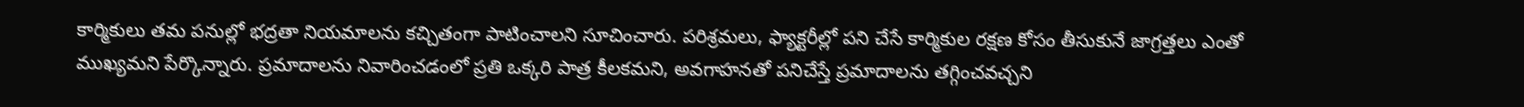కార్మికులు తమ పనుల్లో భద్రతా నియమాలను కచ్చితంగా పాటించాలని సూచించారు. పరిశ్రమలు, ఫ్యాక్టరీల్లో పని చేసే కార్మికుల రక్షణ కోసం తీసుకునే జాగ్రత్తలు ఎంతో ముఖ్యమని పేర్కొన్నారు. ప్రమాదాలను నివారించడంలో ప్రతి ఒక్కరి పాత్ర కీలకమని, అవగాహనతో పనిచేస్తే ప్రమాదాలను తగ్గించవచ్చని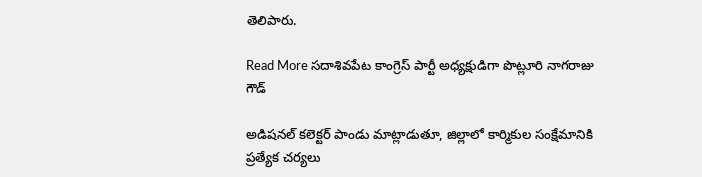తెలిపారు.

Read More సదాశివపేట కాంగ్రెస్ పార్టీ అధ్యక్షుడిగా పొట్లూరి నాగరాజు గౌడ్

అడిషనల్ కలెక్టర్ పాండు మాట్లాడుతూ, జిల్లాలో కార్మికుల సంక్షేమానికి ప్రత్యేక చర్యలు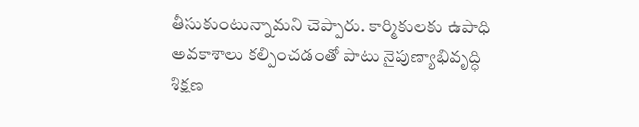తీసుకుంటున్నామని చెప్పారు. కార్మికులకు ఉపాధి అవకాశాలు కల్పించడంతో పాటు నైపుణ్యాభివృద్ధి శిక్షణ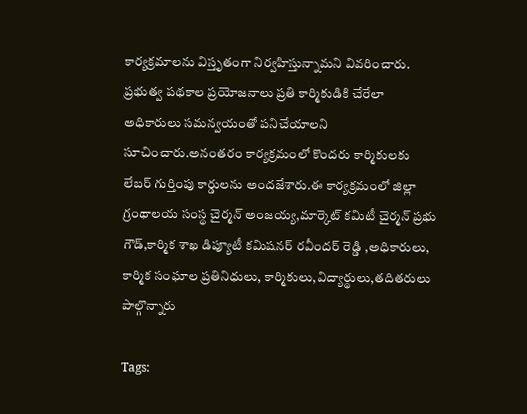కార్యక్రమాలను విస్తృతంగా నిర్వహిస్తున్నామని వివరించారు. ప్రభుత్వ పథకాల ప్రయోజనాలు ప్రతి కార్మికుడికి చేరేలా అధికారులు సమన్వయంతో పనిచేయాలని సూచించారు.అనంతరం కార్యక్రమంలో కొందరు కార్మికులకు లేబర్ గుర్తింపు కార్డులను అందజేశారు.ఈ కార్యక్రమంలో జిల్లా గ్రంథాలయ సంస్థ చైర్మన్ అంజయ్య,మార్కెట్ కమిటీ చైర్మన్ ప్రభు గౌడ్,కార్మిక శాఖ డిప్యూటీ కమిషనర్ రవీందర్ రెడ్డి ,అధికారులు, కార్మిక సంఘాల ప్రతినిధులు, కార్మికులు,విద్యార్థులు,తదితరులు పాల్గొన్నారు

Tags: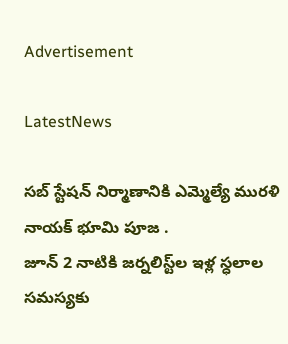Advertisement

LatestNews

సబ్ స్టేషన్ నిర్మాణానికి ఎమ్మెల్యే మురళి నాయక్ భూమి పూజ .
జూన్ 2 నాటికి జ‌ర్న‌లిస్ట్‌ల ఇళ్ల స్ధ‌లాల స‌మస్యకు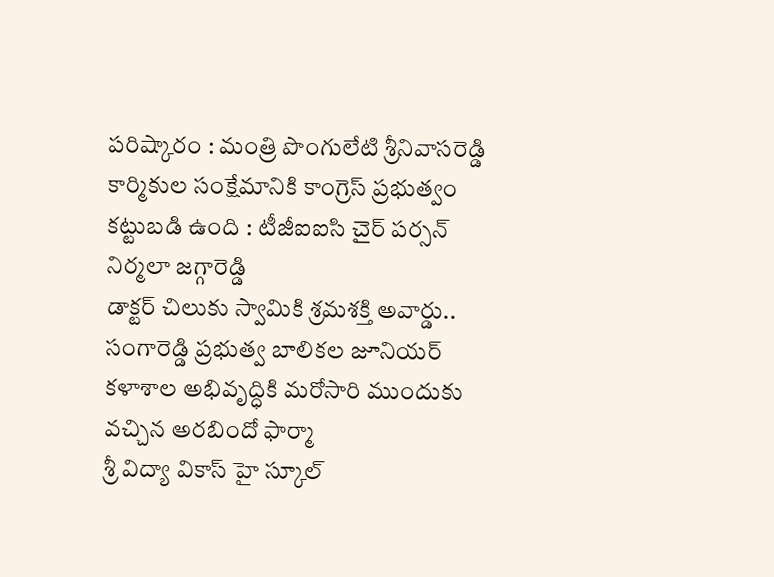ప‌రిష్కారం : మంత్రి పొంగులేటి శ్రీ‌నివాస‌రెడ్డి
కార్మికుల సంక్షేమానికి కాంగ్రెస్ ప్రభుత్వం కట్టుబడి ఉంది : టీజీఐఐసి చైర్ పర్సన్ నిర్మలా జగ్గారెడ్డి
డాక్టర్ చిలుకు స్వామికి శ్రమశక్తి అవార్డు..
సంగారెడ్డి ప్రభుత్వ బాలికల జూనియర్ కళాశాల అభివృద్ధికి మరోసారి ముందుకు వచ్చిన అరబిందో ఫార్మా
శ్రీ విద్యా వికాస్ హై స్కూల్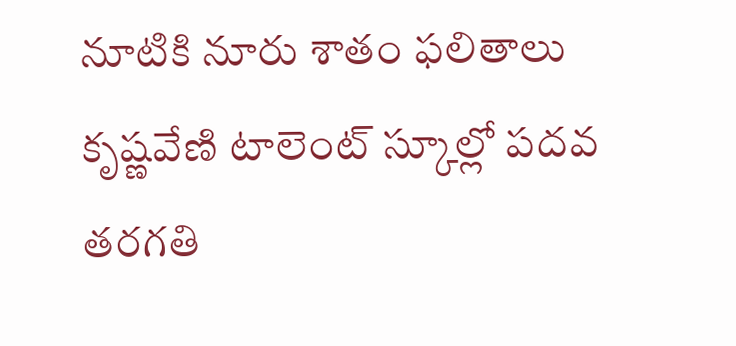నూటికి నూరు శాతం ఫలితాలు
కృష్ణవేణి టాలెంట్ స్కూల్లో పదవ తరగతి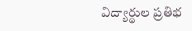విద్యార్థుల ప్రతిభ